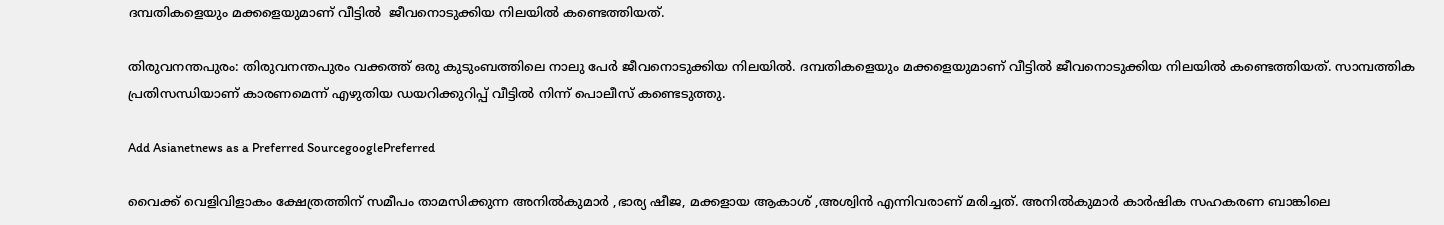ദമ്പതികളെയും മക്കളെയുമാണ് വീട്ടിൽ  ജീവനൊടുക്കിയ നിലയിൽ കണ്ടെത്തിയത്.

തിരുവനന്തപുരം: തിരുവനന്തപുരം വക്കത്ത് ഒരു കുടുംബത്തിലെ നാലു പേര്‍ ജീവനൊടുക്കിയ നിലയിൽ. ദമ്പതികളെയും മക്കളെയുമാണ് വീട്ടിൽ ജീവനൊടുക്കിയ നിലയിൽ കണ്ടെത്തിയത്. സാമ്പത്തിക പ്രതിസന്ധിയാണ് കാരണമെന്ന് എഴുതിയ ഡയറിക്കുറിപ്പ് വീട്ടിൽ നിന്ന് പൊലീസ് കണ്ടെടുത്തു.

Add Asianetnews as a Preferred SourcegooglePreferred

വൈക്ക് വെളിവിളാകം ക്ഷേത്രത്തിന് സമീപം താമസിക്കുന്ന അനിൽകുമാര്‍ ,ഭാര്യ ഷീജ, മക്കളായ ആകാശ് ,അശ്വിൻ എന്നിവരാണ് മരിച്ചത്. അനില്‍കുമാര്‍ കാര്‍ഷിക സഹകരണ ബാങ്കിലെ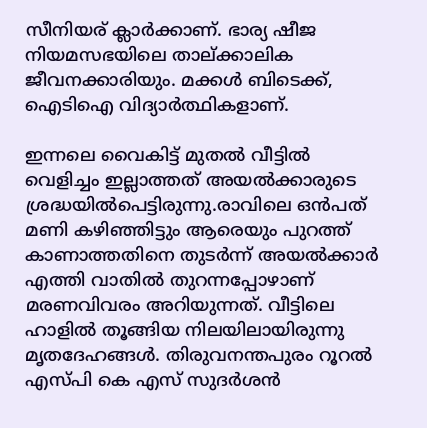സീനിയര് ക്ലാര്‍ക്കാണ്. ഭാര്യ ഷീജ നിയമസഭയിലെ താല്ക്കാലിക ജീവനക്കാരിയും. മക്കള്‍ ബിടെക്ക്, ഐടിഐ വിദ്യാര്‍ത്ഥികളാണ്.

ഇന്നലെ വൈകിട്ട് മുതൽ വീട്ടിൽ വെളിച്ചം ഇല്ലാത്തത് അയൽക്കാരുടെ ശ്രദ്ധയിൽപെട്ടിരുന്നു.രാവിലെ ഒന്‍പത് മണി കഴിഞ്ഞിട്ടും ആരെയും പുറത്ത് കാണാത്തതിനെ തുടര്‍ന്ന് അയല്‍ക്കാര്‍ എത്തി വാതില്‍ തുറന്നപ്പോഴാണ് മരണവിവരം അറിയുന്നത്. വീട്ടിലെ ഹാളിൽ തൂങ്ങിയ നിലയിലായിരുന്നു മൃതദേഹങ്ങള്‍. തിരുവനന്തപുരം റൂറൽ എസ്പി കെ എസ് സുദര്‍ശന്‍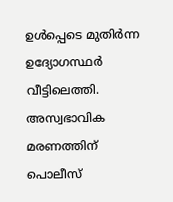ഉള്‍പ്പെടെ മുതിര്‍ന്ന ഉദ്യോഗസ്ഥര്‍ വീട്ടിലെത്തി. അസ്വഭാവിക മരണത്തിന് പൊലീസ്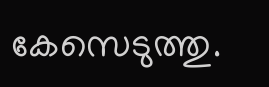കേസെടുത്തു.